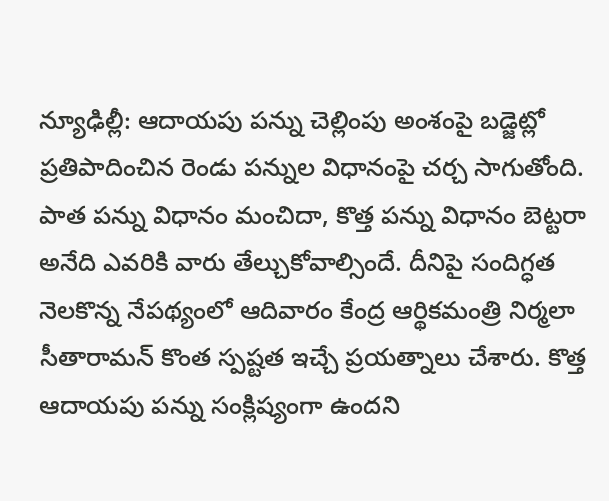న్యూఢిల్లీ: ఆదాయపు పన్ను చెల్లింపు అంశంపై బడ్జెట్లో ప్రతిపాదించిన రెండు పన్నుల విధానంపై చర్చ సాగుతోంది. పాత పన్ను విధానం మంచిదా, కొత్త పన్ను విధానం బెట్టరా అనేది ఎవరికి వారు తేల్చుకోవాల్సిందే. దీనిపై సందిగ్ధత నెలకొన్న నేపథ్యంలో ఆదివారం కేంద్ర ఆర్థికమంత్రి నిర్మలా సీతారామన్ కొంత స్పష్టత ఇచ్చే ప్రయత్నాలు చేశారు. కొత్త ఆదాయపు పన్ను సంక్లిష్యంగా ఉందని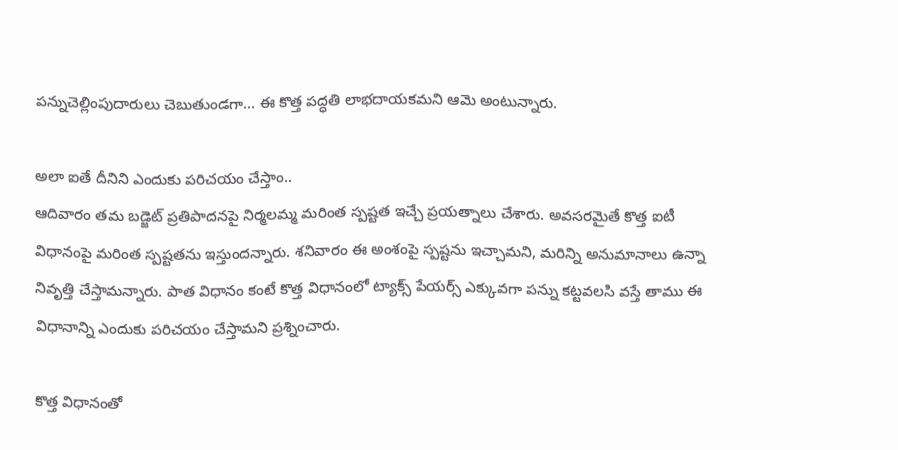పన్నుచెల్లింపుదారులు చెబుతుండగా... ఈ కొత్త పద్ధతి లాభదాయకమని ఆమె అంటున్నారు.

అలా ఐతే దీనిని ఎందుకు పరిచయం చేస్తాం..
ఆదివారం తమ బడ్జెట్ ప్రతిపాదనపై నిర్మలమ్మ మరింత స్పష్టత ఇచ్చే ప్రయత్నాలు చేశారు. అవసరమైతే కొత్త ఐటీ విధానంపై మరింత స్పష్టతను ఇస్తుందన్నారు. శనివారం ఈ అంశంపై స్పష్టను ఇచ్చామని, మరిన్ని అనుమానాలు ఉన్నా నివృత్తి చేస్తామన్నారు. పాత విధానం కంటే కొత్త విధానంలో ట్యాక్స్ పేయర్స్ ఎక్కువగా పన్ను కట్టవలసి వస్తే తాము ఈ విధానాన్ని ఎందుకు పరిచయం చేస్తామని ప్రశ్నించారు.

కొత్త విధానంతో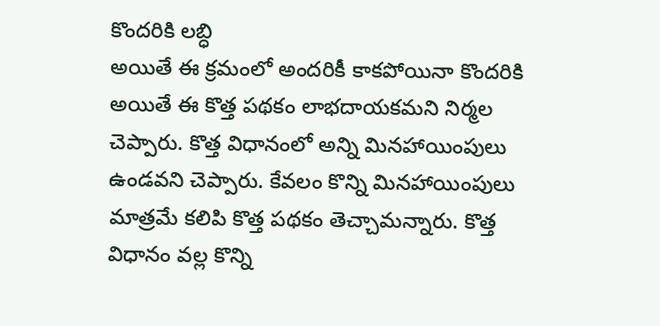కొందరికి లబ్ధి
అయితే ఈ క్రమంలో అందరికీ కాకపోయినా కొందరికి అయితే ఈ కొత్త పథకం లాభదాయకమని నిర్మల చెప్పారు. కొత్త విధానంలో అన్ని మినహాయింపులు ఉండవని చెప్పారు. కేవలం కొన్ని మినహాయింపులు మాత్రమే కలిపి కొత్త పథకం తెచ్చామన్నారు. కొత్త విధానం వల్ల కొన్ని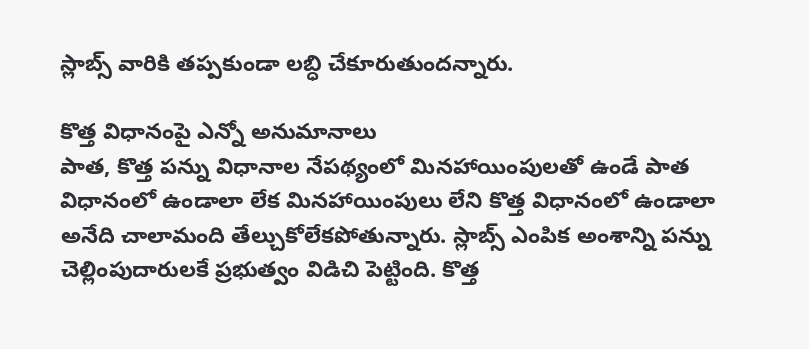స్లాబ్స్ వారికి తప్పకుండా లబ్ధి చేకూరుతుందన్నారు.

కొత్త విధానంపై ఎన్నో అనుమానాలు
పాత, కొత్త పన్ను విధానాల నేపథ్యంలో మినహాయింపులతో ఉండే పాత విధానంలో ఉండాలా లేక మినహాయింపులు లేని కొత్త విధానంలో ఉండాలా అనేది చాలామంది తేల్చుకోలేకపోతున్నారు. స్లాబ్స్ ఎంపిక అంశాన్ని పన్ను చెల్లింపుదారులకే ప్రభుత్వం విడిచి పెట్టింది. కొత్త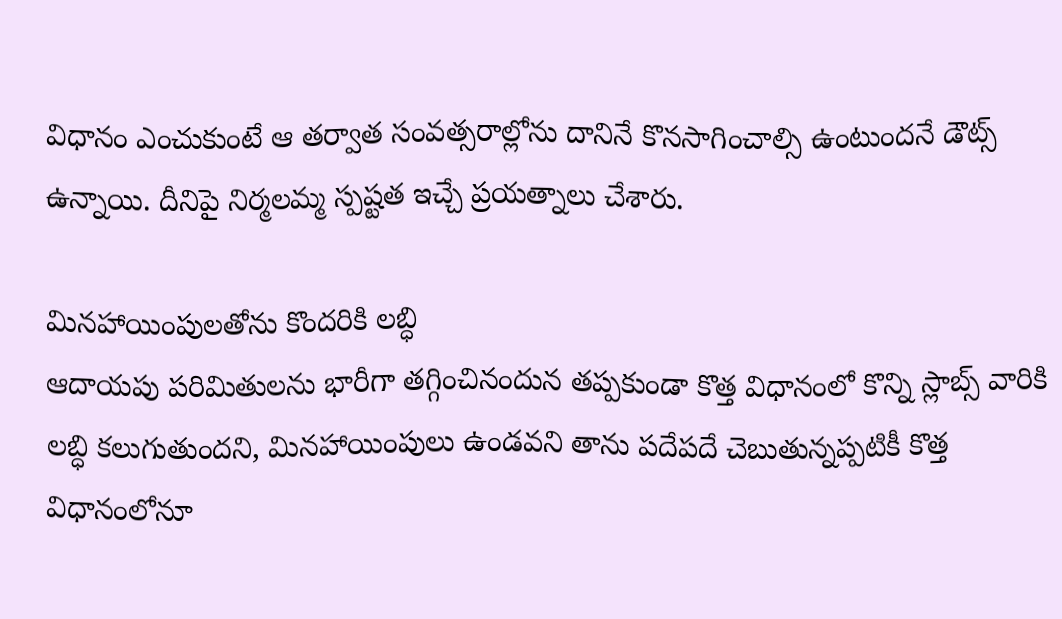విధానం ఎంచుకుంటే ఆ తర్వాత సంవత్సరాల్లోను దానినే కొనసాగించాల్సి ఉంటుందనే డౌట్స్ ఉన్నాయి. దీనిపై నిర్మలమ్మ స్పష్టత ఇచ్చే ప్రయత్నాలు చేశారు.

మినహాయింపులతోను కొందరికి లబ్ధి
ఆదాయపు పరిమితులను భారీగా తగ్గించినందున తప్పకుండా కొత్త విధానంలో కొన్ని స్లాబ్స్ వారికి లబ్ధి కలుగుతుందని, మినహాయింపులు ఉండవని తాను పదేపదే చెబుతున్నప్పటికీ కొత్త విధానంలోనూ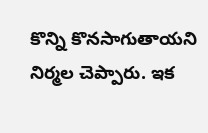కొన్ని కొనసాగుతాయని నిర్మల చెప్పారు. ఇక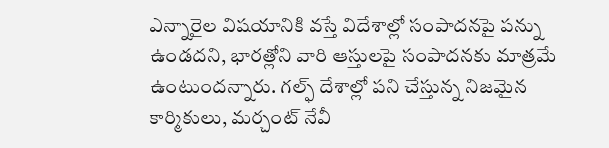ఎన్నారైల విషయానికి వస్తే విదేశాల్లో సంపాదనపై పన్ను ఉండదని, భారత్లోని వారి ఆస్తులపై సంపాదనకు మాత్రమే ఉంటుందన్నారు. గల్ఫ్ దేశాల్లో పని చేస్తున్న నిజమైన కార్మికులు, మర్చంట్ నేవీ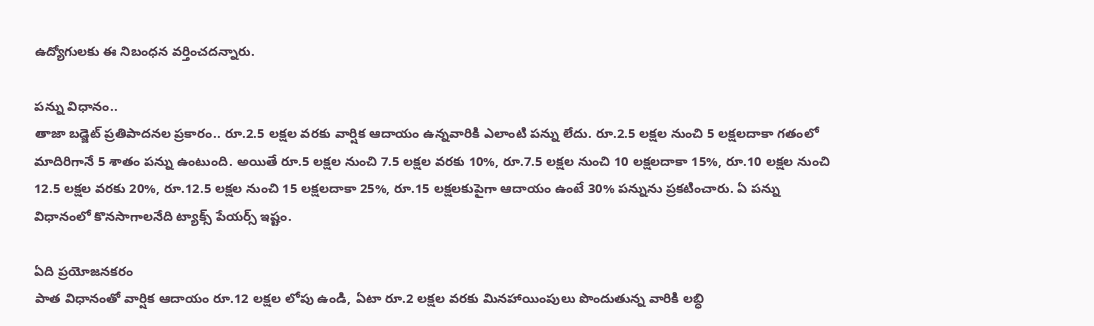ఉద్యోగులకు ఈ నిబంధన వర్తించదన్నారు.

పన్ను విధానం..
తాజా బడ్జెట్ ప్రతిపాదనల ప్రకారం.. రూ.2.5 లక్షల వరకు వార్షిక ఆదాయం ఉన్నవారికి ఎలాంటి పన్ను లేదు. రూ.2.5 లక్షల నుంచి 5 లక్షలదాకా గతంలో మాదిరిగానే 5 శాతం పన్ను ఉంటుంది. అయితే రూ.5 లక్షల నుంచి 7.5 లక్షల వరకు 10%, రూ.7.5 లక్షల నుంచి 10 లక్షలదాకా 15%, రూ.10 లక్షల నుంచి 12.5 లక్షల వరకు 20%, రూ.12.5 లక్షల నుంచి 15 లక్షలదాకా 25%, రూ.15 లక్షలకుపైగా ఆదాయం ఉంటే 30% పన్నును ప్రకటించారు. ఏ పన్ను విధానంలో కొనసాగాలనేది ట్యాక్స్ పేయర్స్ ఇష్టం.

ఏది ప్రయోజనకరం
పాత విధానంతో వార్షిక ఆదాయం రూ.12 లక్షల లోపు ఉండి, ఏటా రూ.2 లక్షల వరకు మినహాయింపులు పొందుతున్న వారికి లబ్ధి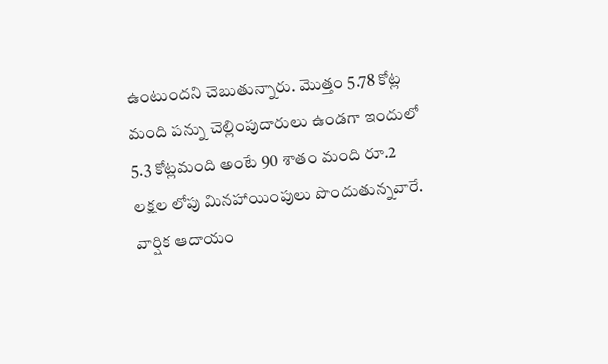ఉంటుందని చెబుతున్నారు. మొత్తం 5.78 కోట్ల మంది పన్ను చెల్లింపుదారులు ఉండగా ఇందులో 5.3 కోట్లమంది అంటే 90 శాతం మంది రూ.2 లక్షల లోపు మినహాయింపులు పొందుతున్నవారే. వార్షిక ఆదాయం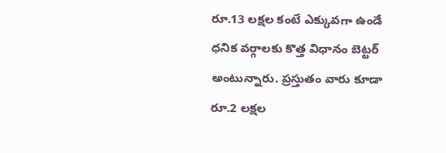రూ.13 లక్షల కంటే ఎక్కువగా ఉండే ధనిక వర్గాలకు కొత్త విధానం బెట్టర్ అంటున్నారు. ప్రస్తుతం వారు కూడా రూ.2 లక్షల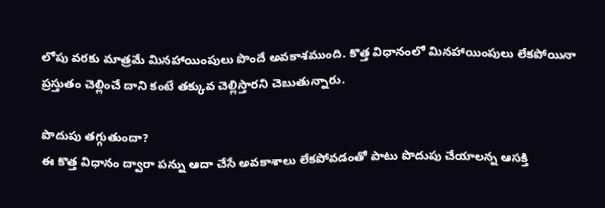లోపు వరకు మాత్రమే మినహాయింపులు పొందే అవకాశముంది. కొత్త విధానంలో మినహాయింపులు లేకపోయినా ప్రస్తుతం చెల్లించే దాని కంటే తక్కువ చెల్లిస్తారని చెబుతున్నారు.

పొదుపు తగ్గుతుందా?
ఈ కొత్త విధానం ద్వారా పన్ను ఆదా చేసే అవకాశాలు లేకపోవడంతో పాటు పొదుపు చేయాలన్న ఆసక్తి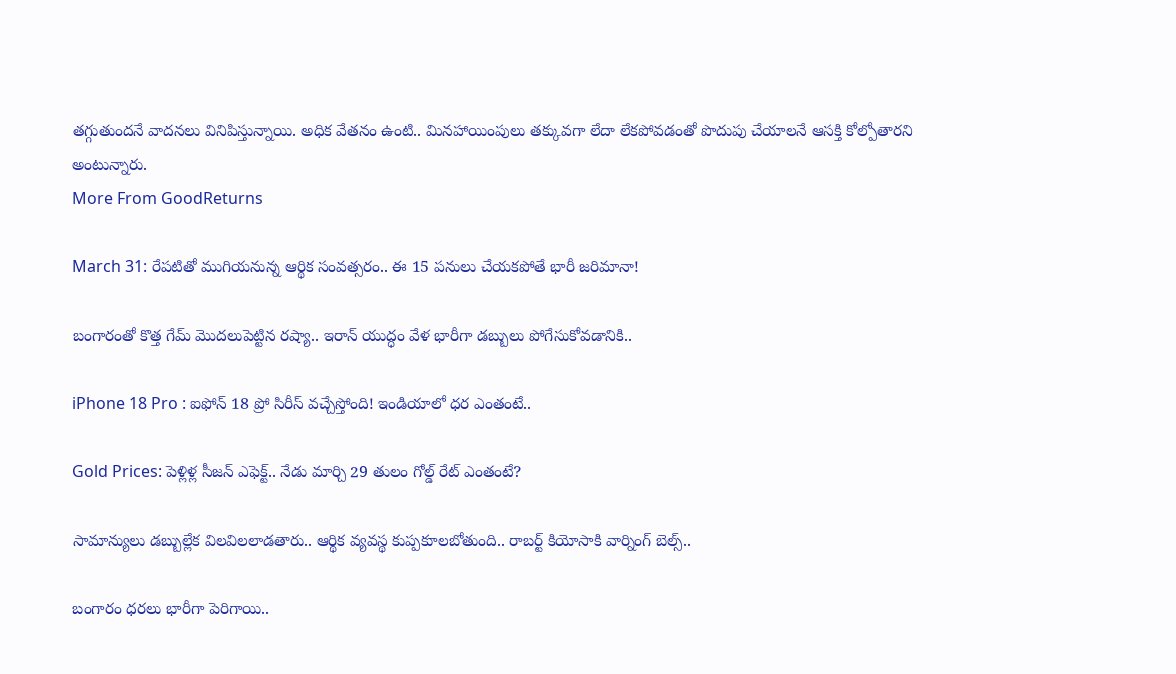తగ్గుతుందనే వాదనలు వినిపిస్తున్నాయి. అధిక వేతనం ఉంటి.. మినహాయింపులు తక్కువగా లేదా లేకపోవడంతో పొదుపు చేయాలనే ఆసక్తి కోల్పోతారని అంటున్నారు.
More From GoodReturns

March 31: రేపటితో ముగియనున్న ఆర్థిక సంవత్సరం.. ఈ 15 పనులు చేయకపోతే భారీ జరిమానా!

బంగారంతో కొత్త గేమ్ మొదలుపెట్టిన రష్యా.. ఇరాన్ యుద్ధం వేళ భారీగా డబ్బులు పోగేసుకోవడానికి..

iPhone 18 Pro : ఐఫోన్ 18 ప్రో సిరీస్ వచ్చేస్తోంది! ఇండియాలో ధర ఎంతంటే..

Gold Prices: పెళ్లిళ్ల సీజన్ ఎఫెక్ట్.. నేడు మార్చి 29 తులం గోల్డ్ రేట్ ఎంతంటే?

సామాన్యులు డబ్బుల్లేక విలవిలలాడతారు.. ఆర్థిక వ్యవస్థ కుప్పకూలబోతుంది.. రాబర్ట్ కియోసాకి వార్నింగ్ బెల్స్..

బంగారం ధరలు భారీగా పెరిగాయి..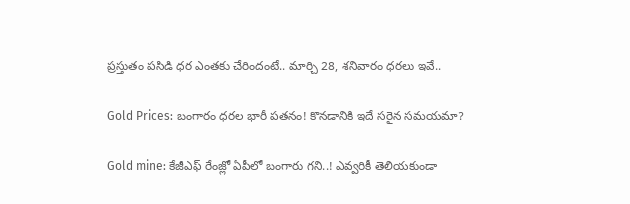ప్రస్తుతం పసిడి ధర ఎంతకు చేరిందంటే.. మార్చి 28, శనివారం ధరలు ఇవే..

Gold Prices: బంగారం ధరల భారీ పతనం! కొనడానికి ఇదే సరైన సమయమా?

Gold mine: కేజీఎఫ్ రేంజ్లో ఏపీలో బంగారు గని..! ఎవ్వరికీ తెలియకుండా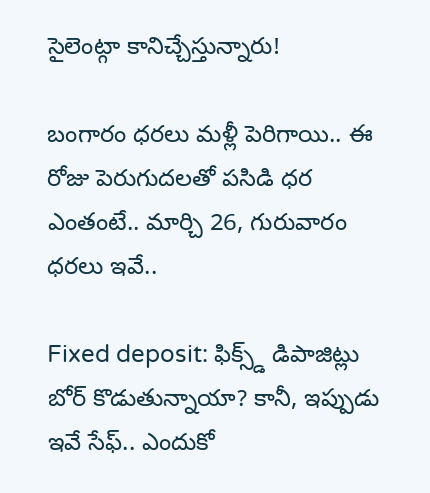సైలెంట్గా కానిచ్చేస్తున్నారు!

బంగారం ధరలు మళ్లీ పెరిగాయి.. ఈ రోజు పెరుగుదలతో పసిడి ధర ఎంతంటే.. మార్చి 26, గురువారం ధరలు ఇవే..

Fixed deposit: ఫిక్స్డ్ డిపాజిట్లు బోర్ కొడుతున్నాయా? కానీ, ఇప్పుడు ఇవే సేఫ్.. ఎందుకో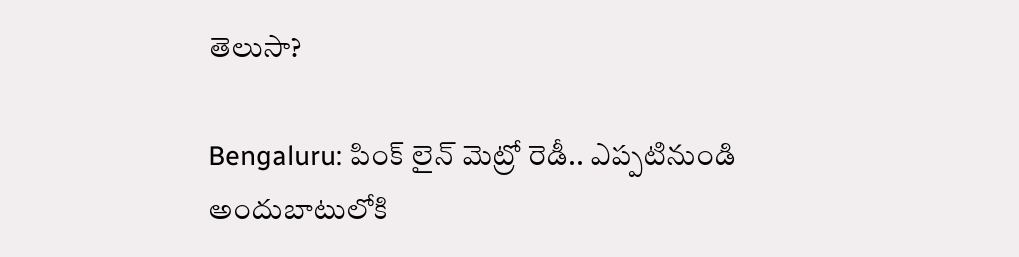తెలుసా?

Bengaluru: పింక్ లైన్ మెట్రో రెడీ.. ఎప్పటినుండి అందుబాటులోకి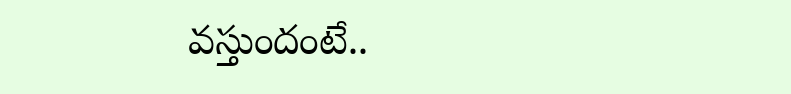వస్తుందంటే..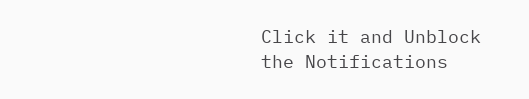Click it and Unblock the Notifications